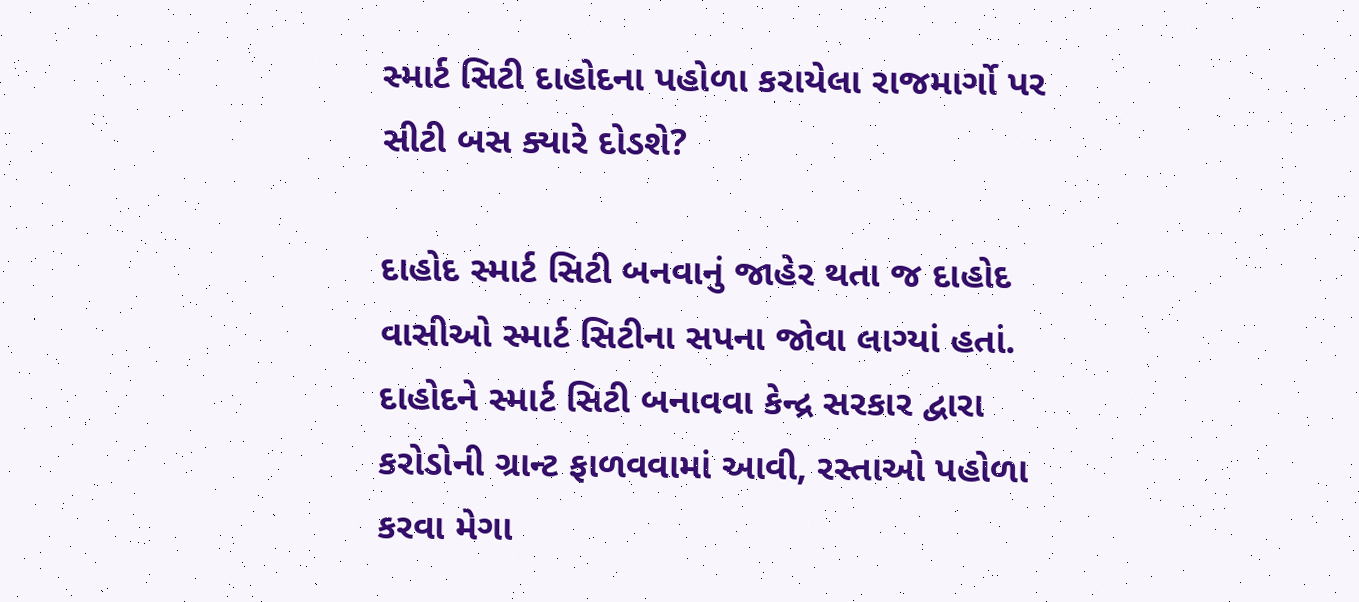સ્માર્ટ સિટી દાહોદના પહોળા કરાયેલા રાજમાર્ગો પર સીટી બસ ક્યારે દોડશે?

દાહોદ સ્માર્ટ સિટી બનવાનું જાહેર થતા જ દાહોદ વાસીઓ સ્માર્ટ સિટીના સપના જોવા લાગ્યાં હતાં. દાહોદને સ્માર્ટ સિટી બનાવવા કેન્દ્ર સરકાર દ્વારા કરોડોની ગ્રાન્ટ ફાળવવામાં આવી, રસ્તાઓ પહોળા કરવા મેગા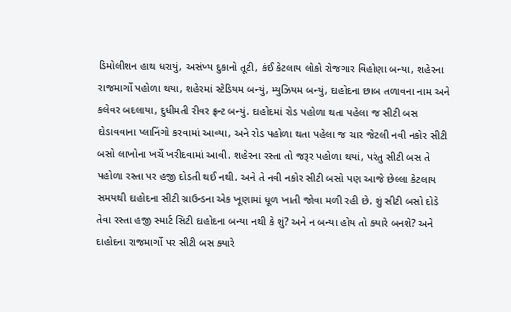ડિમોલીશન હાથ ધરાયું, અસંખ્ય દુકાનો તૂટી, કંઈ કેટલાય લોકો રોજગાર વિહોણા બન્યા, શહેરના રાજમાર્ગો પહોળા થયા, શહેરમાં સ્ટેડિયમ બન્યું, મ્યુઝિયમ બન્યું, દાહોદના છાબ તળાવના નામ અને કલેવર બદલાયા, દુધીમતી રીવર ફ્રન્ટ બન્યું. દાહોદમાં રોડ પહોળા થતા પહેલા જ સીટી બસ દોડાવવાના પ્લાનિંગો કરવામાં આવ્યા, અને રોડ પહોળા થતા પહેલા જ ચાર જેટલી નવી નકોર સીટી બસો લાખોના ખર્ચે ખરીદવામાં આવી. શહેરના રસ્તા તો જરૂર પહોળા થયાં, પરંતુ સીટી બસ તે પહોળા રસ્તા પર હજી દોડતી થઈ નથી. અને તે નવી નકોર સીટી બસો પણ આજે છેલ્લા કેટલાય સમયથી દાહોદના સીટી ગ્રાઉન્ડના એક ખૂણામાં ધૂળ ખાતી જોવા મળી રહી છે. શું સીટી બસો દોડે તેવા રસ્તા હજી સ્માર્ટ સિટી દાહોદના બન્યા નથી કે શું? અને ન બન્યા હોય તો ક્યારે બનશે? અને દાહોદના રાજમાર્ગો પર સીટી બસ ક્યારે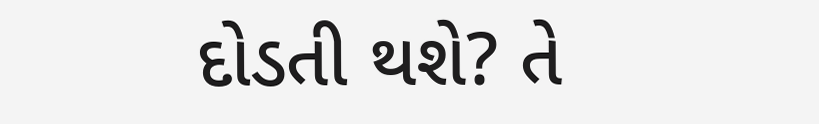દોડતી થશે? તે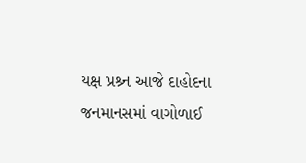યક્ષ પ્રશ્ર્ન આજે દાહોદના જનમાનસમાં વાગોળાઈ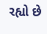રહ્યો છે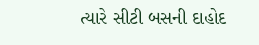ત્યારે સીટી બસની દાહોદ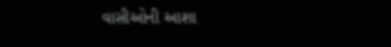વાસીઓની આશા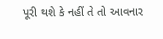પૂરી થશે કે નહીં તે તો આવનાર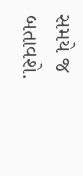સમયે જ બતાવશે.